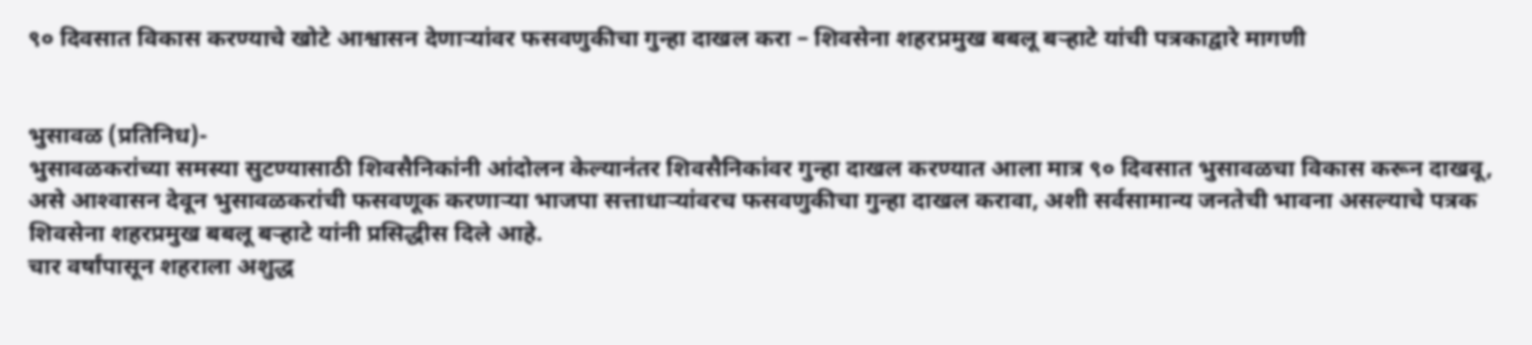९० दिवसात विकास करण्याचे खोटे आश्वासन देणार्‍यांवर फसवणुकीचा गुन्हा दाखल करा – शिवसेना शहरप्रमुख बबलू बर्‍हाटे यांची पत्रकाद्वारे मागणी


भुसावळ (प्रतिनिध)-
भुसावळकरांच्या समस्या सुटण्यासाठी शिवसैनिकांनी आंदोलन केल्यानंतर शिवसैनिकांवर गुन्हा दाखल करण्यात आला मात्र ९० दिवसात भुसावळचा विकास करून दाखवू, असे आश्‍वासन देवून भुसावळकरांची फसवणूक करणार्‍या भाजपा सत्ताधार्‍यांवरच फसवणुकीचा गुन्हा दाखल करावा, अशी सर्वसामान्य जनतेची भावना असल्याचे पत्रक शिवसेना शहरप्रमुख बबलू बर्‍हाटे यांनी प्रसिद्धीस दिले आहे.
चार वर्षांपासून शहराला अशुद्ध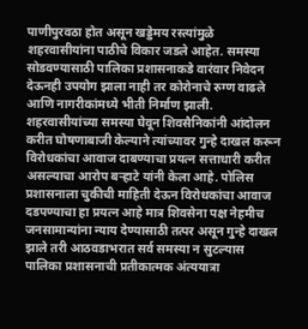पाणीपुरवठा होत असून खड्डेमय रस्त्यांमुळे शहरवासीयांना पाठीचे विकार जडले आहेत. समस्या सोडवण्यासाठी पालिका प्रशासनाकडे वारंवार निवेदन देऊनही उपयोग झाला नाही तर कोरोनाचे रुग्ण वाढले आणि नागरीकांमध्ये भीती निर्माण झाली. शहरवासीयांच्या समस्या घेवून शिवसैनिकांनी आंदोलन करीत घोषणाबाजी केल्याने त्यांच्यावर गुन्हे दाखल करून विरोधकांचा आवाज दाबण्याचा प्रयत्न सत्ताधारी करीत असल्याचा आरोप बर्‍हाटे यांनी केला आहे. पोलिस प्रशासनाला चुकीची माहिती देऊन विरोधकांचा आवाज दडपण्याचा हा प्रयत्न आहे मात्र शिवसेना पक्ष नेहमीच जनसामान्यांना न्याय देण्यासाठी तत्पर असून गुन्हे दाखल झाले तरी आठवडाभरात सर्व समस्या न सुटल्यास पालिका प्रशासनाची प्रतीकात्मक अंत्ययात्रा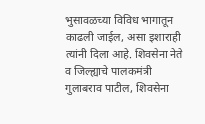भुसावळच्या विविध भागातून काढली जाईल, असा इशाराही त्यांनी दिला आहे. शिवसेना नेते व जिल्ह्याचे पालकमंत्री गुलाबराव पाटील, शिवसेना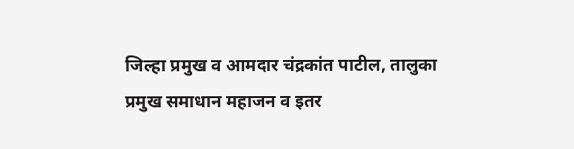जिल्हा प्रमुख व आमदार चंद्रकांत पाटील, तालुका प्रमुख समाधान महाजन व इतर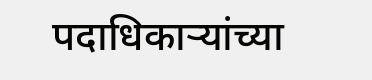पदाधिकार्‍यांच्या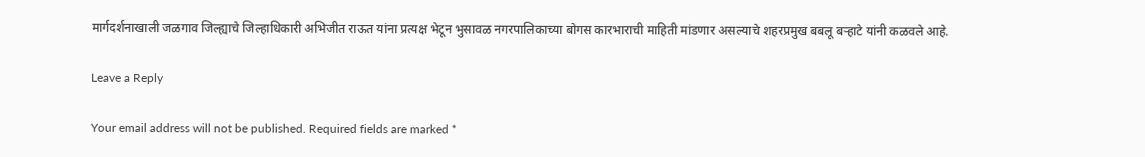मार्गदर्शनाखाली जळगाव जिल्ह्याचे जिल्हाधिकारी अभिजीत राऊत यांना प्रत्यक्ष भेटून भुसावळ नगरपालिकाच्या बोगस कारभाराची माहिती मांडणार असल्याचे शहरप्रमुख बबलू बर्‍हाटे यांनी कळवले आहे.

Leave a Reply

Your email address will not be published. Required fields are marked *